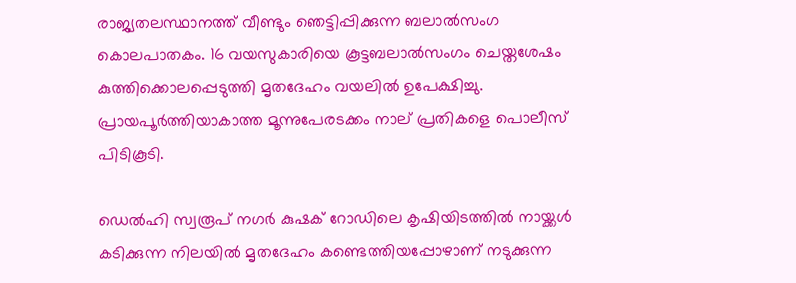രാജ്യതലസ്ഥാനത്ത് വീണ്ടും ‍ഞെട്ടിപ്പിക്കുന്ന ബലാല്‍സംഗ കൊലപാതകം. 16 വയസുകാരിയെ കൂട്ടബലാല്‍സംഗം ചെയ്തശേഷം കുത്തിക്കൊലപ്പെടുത്തി മൃതദേഹം വയലില്‍ ഉപേക്ഷിച്ചു. പ്രായപൂർത്തിയാകാത്ത മൂന്നുപേരടക്കം നാല് പ്രതികളെ പൊലീസ് പിടികൂടി.

ഡെൽഹി സ്വരൂപ് നഗര്‍ കുഷക് റോഡിലെ കൃഷിയിടത്തില്‍ നായ്ക്കള്‍ കടിക്കുന്ന നിലയില്‍ മൃതദേഹം കണ്ടെത്തിയപ്പോഴാണ് നടുക്കുന്ന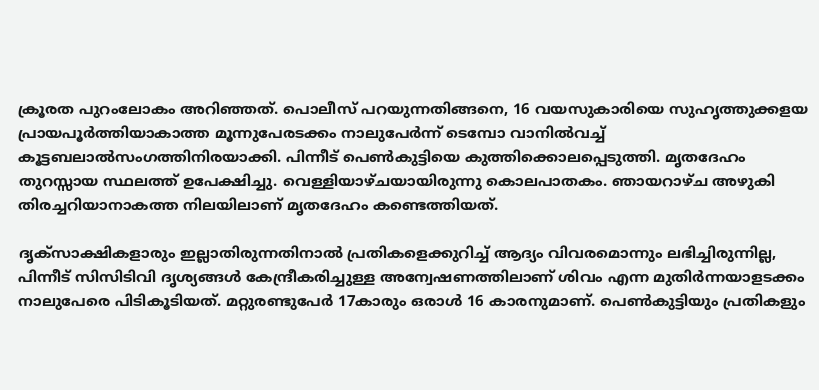ക്രൂരത പുറംലോകം അറിഞ്ഞത്. പൊലീസ് പറയുന്നതിങ്ങനെ, 16 വയസുകാരിയെ സുഹൃത്തുക്കളയ പ്രായപൂര്‍ത്തിയാകാത്ത മൂന്നുപേരടക്കം നാലുപേര്‍ന്ന് ടെമ്പോ വാനില്‍വച്ച് കൂട്ടബലാല്‍സംഗത്തിനിരയാക്കി. പിന്നീട് പെണ്‍കുട്ടിയെ കുത്തിക്കൊലപ്പെടുത്തി. മൃതദേഹം തുറസ്സായ സ്ഥലത്ത് ഉപേക്ഷിച്ചു. വെള്ളിയാഴ്ചയായിരുന്നു കൊലപാതകം. ഞായറാഴ്ച അഴുകി തിരച്ചറിയാനാകത്ത നിലയിലാണ് മൃതദേഹം കണ്ടെത്തിയത്.

ദൃക്‌സാക്ഷികളാരും ഇല്ലാതിരുന്നതിനാല്‍ പ്രതികളെക്കുറിച്ച് ആദ്യം വിവരമൊന്നും ലഭിച്ചിരുന്നില്ല, പിന്നീട് സിസിടിവി ദൃശ്യങ്ങൾ കേന്ദ്രീകരിച്ചുള്ള അന്വേഷണത്തിലാണ് ശിവം എന്ന മുതിര്‍ന്നയാളടക്കം നാലുപേരെ പിടികൂടിയത്. മറ്റുരണ്ടുപേര്‍ 17കാരും ഒരാള്‍ 16 കാരനുമാണ്. പെൺകുട്ടിയും പ്രതികളും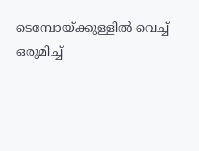ടെമ്പോയ്ക്കുള്ളിൽ വെച്ച് ഒരുമിച്ച്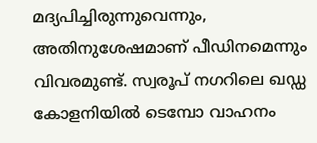മദ്യപിച്ചിരുന്നുവെന്നും, അതിനുശേഷമാണ് പീഡിനമെന്നും വിവരമുണ്ട്. സ്വരൂപ് നഗറിലെ ഖഡ്ഡ കോളനിയിൽ ടെമ്പോ വാഹനം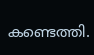കണ്ടെത്തി.